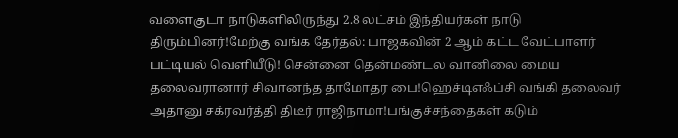வளைகுடா நாடுகளிலிருந்து 2.8 லட்சம் இந்தியர்கள் நாடு திரும்பினர்!மேற்கு வங்க தேர்தல்: பாஜகவின் 2 ஆம் கட்ட வேட்பாளர் பட்டியல் வெளியீடு! சென்னை தென்மண்டல வானிலை மைய தலைவரானார் சிவானந்த தாமோதர பை!ஹெச்டிஎஃப்சி வங்கி தலைவர் அதானு சக்ரவர்த்தி திடீர் ராஜிநாமா!பங்குச்சந்தைகள் கடும்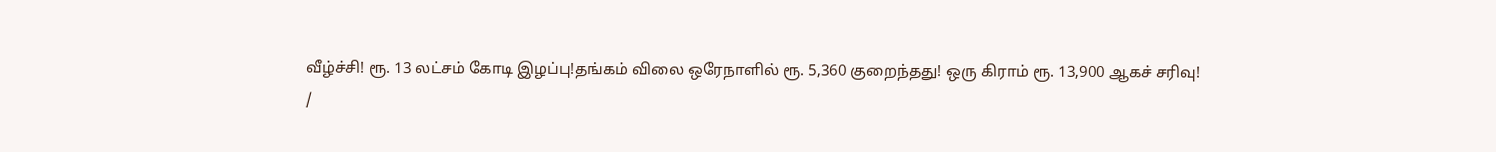வீழ்ச்சி! ரூ. 13 லட்சம் கோடி இழப்பு!தங்கம் விலை ஒரேநாளில் ரூ. 5,360 குறைந்தது! ஒரு கிராம் ரூ. 13,900 ஆகச் சரிவு!
/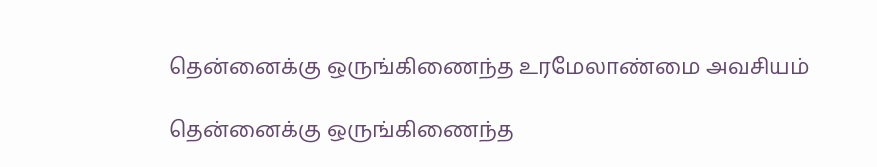தென்னைக்கு ஒருங்கிணைந்த உரமேலாண்மை அவசியம்

தென்னைக்கு ஒருங்கிணைந்த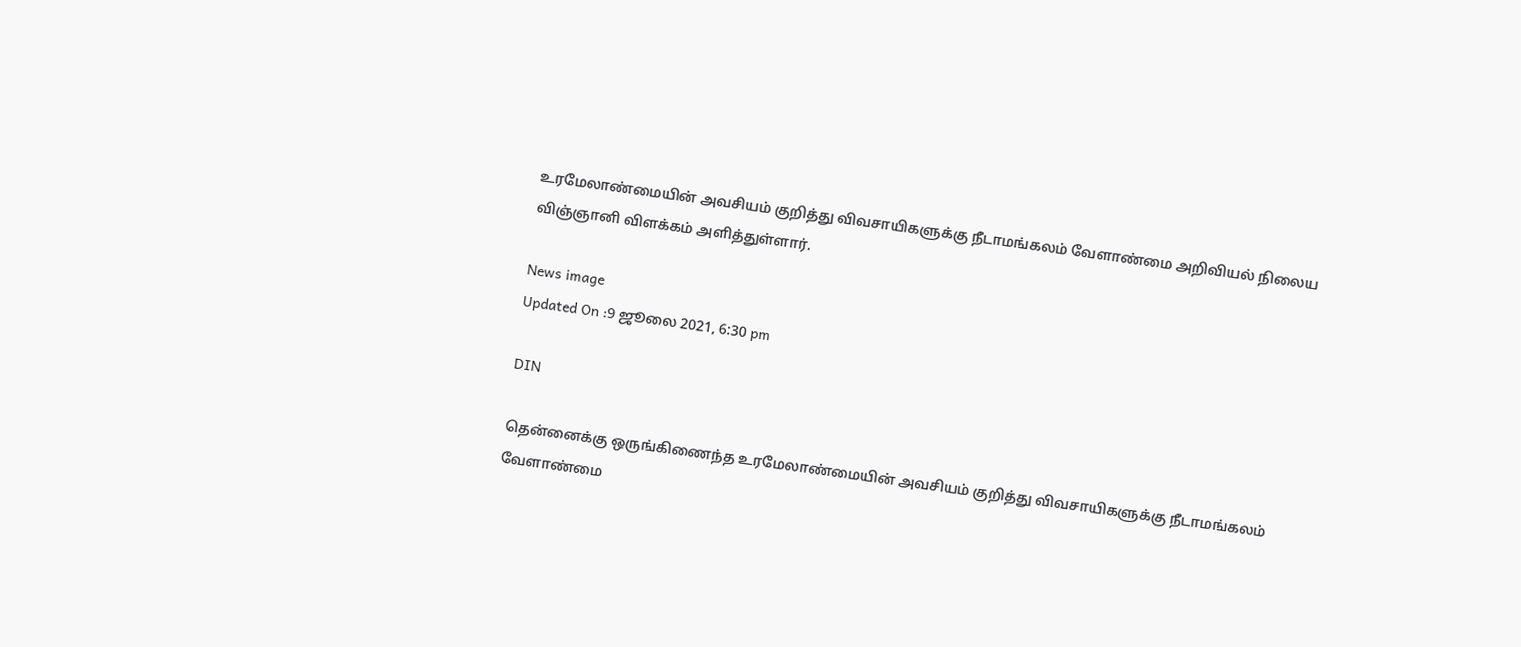உரமேலாண்மையின் அவசியம் குறித்து விவசாயிகளுக்கு நீடாமங்கலம் வேளாண்மை அறிவியல் நிலைய விஞ்ஞானி விளக்கம் அளித்துள்ளார்.

News image
Updated On :9 ஜூலை 2021, 6:30 pm

DIN

தென்னைக்கு ஒருங்கிணைந்த உரமேலாண்மையின் அவசியம் குறித்து விவசாயிகளுக்கு நீடாமங்கலம் வேளாண்மை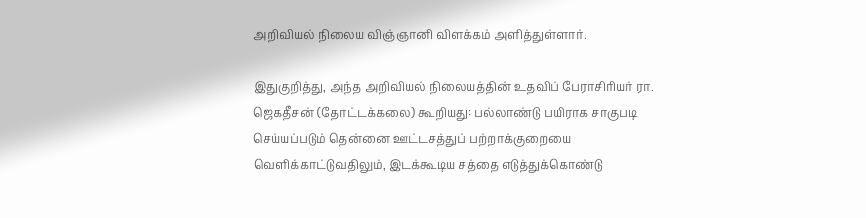அறிவியல் நிலைய விஞ்ஞானி விளக்கம் அளித்துள்ளார்.

இதுகுறித்து, அந்த அறிவியல் நிலையத்தின் உதவிப் பேராசிரியர் ரா. ஜெகதீசன் (தோட்டக்கலை) கூறியது: பல்லாண்டு பயிராக சாகுபடி செய்யப்படும் தென்னை ஊட்டசத்துப் பற்றாக்குறையை வெளிக்காட்டுவதிலும், இடக்கூடிய சத்தை எடுத்துக்கொண்டு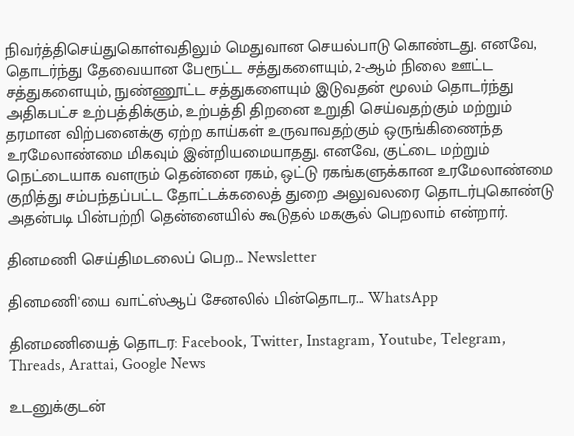நிவர்த்திசெய்துகொள்வதிலும் மெதுவான செயல்பாடு கொண்டது. எனவே, தொடர்ந்து தேவையான பேரூட்ட சத்துகளையும், 2-ஆம் நிலை ஊட்ட சத்துகளையும், நுண்ணூட்ட சத்துகளையும் இடுவதன் மூலம் தொடர்ந்து அதிகபட்ச உற்பத்திக்கும், உற்பத்தி திறனை உறுதி செய்வதற்கும் மற்றும் தரமான விற்பனைக்கு ஏற்ற காய்கள் உருவாவதற்கும் ஒருங்கிணைந்த உரமேலாண்மை மிகவும் இன்றியமையாதது. எனவே, குட்டை மற்றும் நெட்டையாக வளரும் தென்னை ரகம், ஒட்டு ரகங்களுக்கான உரமேலாண்மை குறித்து சம்பந்தப்பட்ட தோட்டக்கலைத் துறை அலுவலரை தொடர்புகொண்டு அதன்படி பின்பற்றி தென்னையில் கூடுதல் மகசூல் பெறலாம் என்றார்.

தினமணி செய்திமடலைப் பெற... Newsletter

தினமணி'யை வாட்ஸ்ஆப் சேனலில் பின்தொடர... WhatsApp

தினமணியைத் தொடர: Facebook, Twitter, Instagram, Youtube, Telegram, Threads, Arattai, Google News

உடனுக்குடன்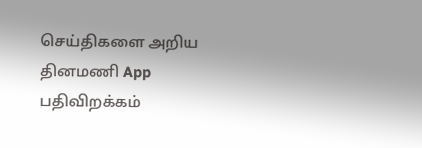செய்திகளை அறிய தினமணி App பதிவிறக்கம்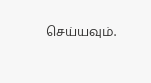செய்யவும்.